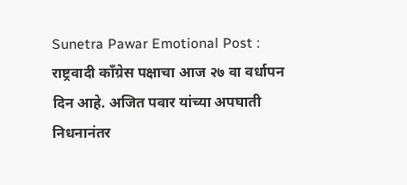Sunetra Pawar Emotional Post : राष्ट्रवादी काँग्रेस पक्षाचा आज २७ वा वर्धापन दिन आहे. अजित पवार यांच्या अपघाती निधनानंतर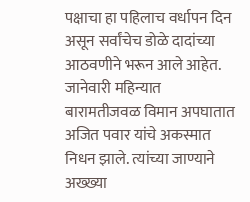पक्षाचा हा पहिलाच वर्धापन दिन असून सर्वांचेच डोळे दादांच्या आठवणीने भरून आले आहेत. जानेवारी महिन्यात बारामतीजवळ विमान अपघातात अजित पवार यांचे अकस्मात निधन झाले. त्यांच्या जाण्याने अख्ख्या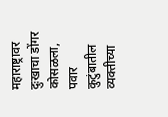महाराष्ट्रावर दुःखाचा डोंगर कोसळला, पवार कुटुंबातील व्यक्तीच्या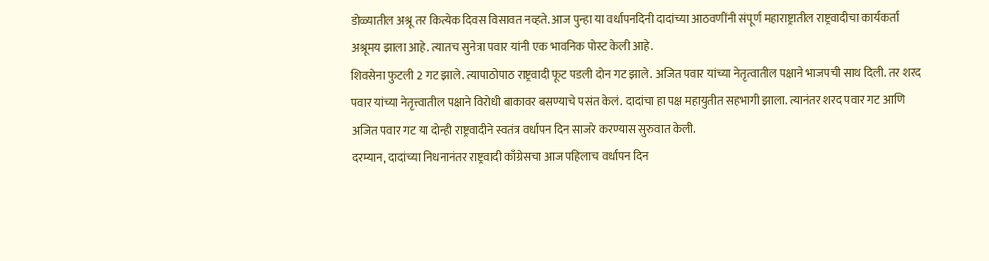डोळ्यातील अश्रू तर कित्येक दिवस विसावत नव्हते. आज पुन्हा या वर्धापनदिनी दादांच्या आठवणींनी संपूर्ण महाराष्ट्रातील राष्ट्रवादीचा कार्यकर्ता अश्रूमय झाला आहे. त्यातच सुनेत्रा पवार यांनी एक भावनिक पोस्ट केली आहे.
शिवसेना फुटली 2 गट झाले. त्यापाठोपाठ राष्ट्रवादी फूट पडली दोन गट झाले. अजित पवार यांच्या नेतृत्वातील पक्षाने भाजपची साथ दिली. तर शरद पवार यांच्या नेतृत्त्वातील पक्षाने विरोधी बाकावर बसण्याचे पसंत केलं. दादांचा हा पक्ष महायुतीत सहभागी झाला. त्यानंतर शरद पवार गट आणि अजित पवार गट या दोन्ही राष्ट्रवादीने स्वतंत्र वर्धापन दिन साजरे करण्यास सुरुवात केली.
दरम्यान, दादांच्या निधनानंतर राष्ट्रवादी काँग्रेसचा आज पहिलाच वर्धापन दिन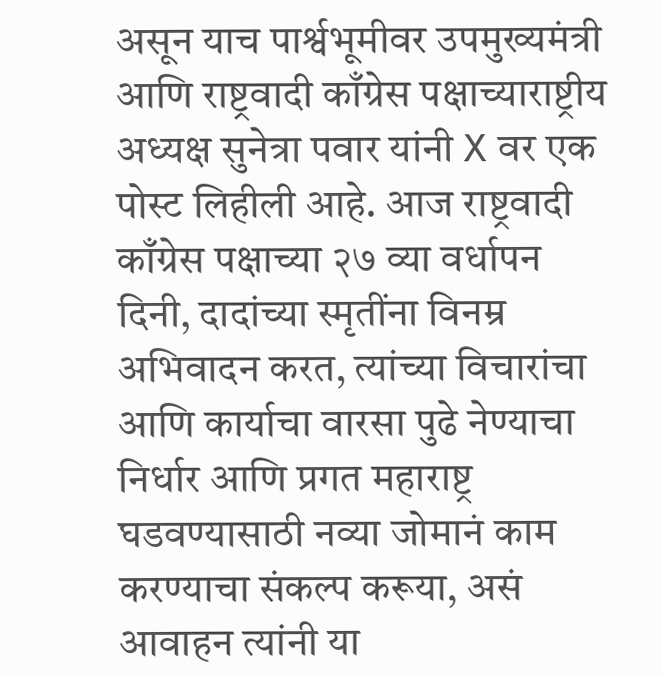असून याच पार्श्वभूमीवर उपमुख्यमंत्री आणि राष्ट्रवादी काँग्रेस पक्षाच्याराष्ट्रीय अध्यक्ष सुनेत्रा पवार यांनी X वर एक पोस्ट लिहीली आहे. आज राष्ट्रवादी काँग्रेस पक्षाच्या २७ व्या वर्धापन दिनी, दादांच्या स्मृतींना विनम्र अभिवादन करत, त्यांच्या विचारांचा आणि कार्याचा वारसा पुढे नेण्याचा निर्धार आणि प्रगत महाराष्ट्र घडवण्यासाठी नव्या जोमानं काम करण्याचा संकल्प करूया, असं आवाहन त्यांनी या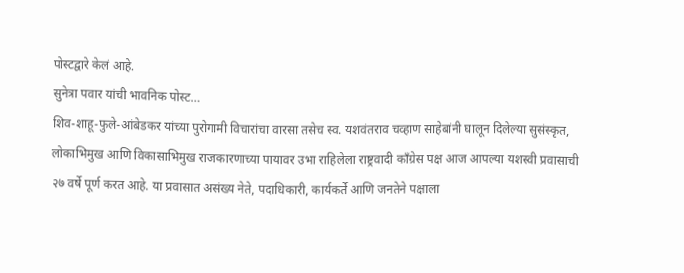पोस्टद्वारे केलं आहे.
सुनेत्रा पवार यांची भावनिक पोस्ट…
शिव-शाहू-फुले-आंबेडकर यांच्या पुरोगामी विचारांचा वारसा तसेच स्व. यशवंतराव चव्हाण साहेबांनी घालून दिलेल्या सुसंस्कृत, लोकाभिमुख आणि विकासाभिमुख राजकारणाच्या पायावर उभा राहिलेला राष्ट्रवादी काँग्रेस पक्ष आज आपल्या यशस्वी प्रवासाची २७ वर्षे पूर्ण करत आहे. या प्रवासात असंख्य नेते, पदाधिकारी, कार्यकर्ते आणि जनतेने पक्षाला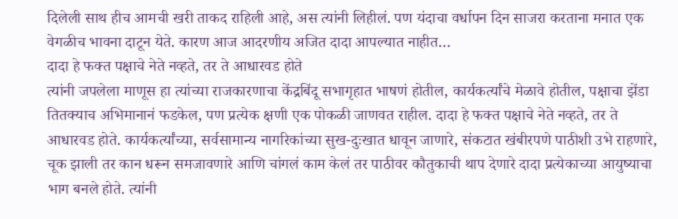दिलेली साथ हीच आमची खरी ताकद राहिली आहे, अस त्यांनी लिहीलं. पण यंदाचा वर्धापन दिन साजरा करताना मनात एक वेगळीच भावना दाटून येते. कारण आज आदरणीय अजित दादा आपल्यात नाहीत…
दादा हे फक्त पक्षाचे नेते नव्हते, तर ते आधारवड होते
त्यांनी जपलेला माणूस हा त्यांच्या राजकारणाचा केंद्रबिंदू सभागृहात भाषणं होतील, कार्यकर्त्यांचे मेळावे होतील, पक्षाचा झेंडा तितक्याच अभिमानानं फडकेल, पण प्रत्येक क्षणी एक पोकळी जाणवत राहील. दादा हे फक्त पक्षाचे नेते नव्हते, तर ते आधारवड होते. कार्यकर्त्यांच्या, सर्वसामान्य नागरिकांच्या सुख-दुःखात धावून जाणारे, संकटात खंबीरपणे पाठीशी उभे राहणारे, चूक झाली तर कान धरून समजावणारे आणि चांगलं काम केलं तर पाठीवर कौतुकाची थाप देणारे दादा प्रत्येकाच्या आयुष्याचा भाग बनले होते. त्यांनी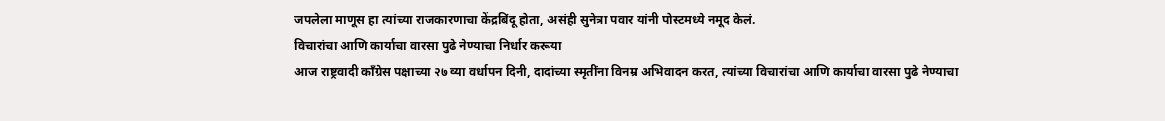जपलेला माणूस हा त्यांच्या राजकारणाचा केंद्रबिंदू होता, असंही सुनेत्रा पवार यांनी पोस्टमध्ये नमूद केलं.
विचारांचा आणि कार्याचा वारसा पुढे नेण्याचा निर्धार करूया
आज राष्ट्रवादी काँग्रेस पक्षाच्या २७ व्या वर्धापन दिनी, दादांच्या स्मृतींना विनम्र अभिवादन करत, त्यांच्या विचारांचा आणि कार्याचा वारसा पुढे नेण्याचा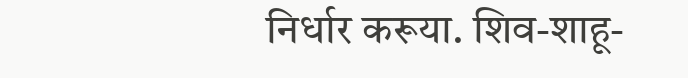निर्धार करूया. शिव-शाहू-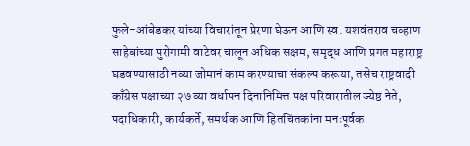फुले-आंबेडकर यांच्या विचारांतून प्रेरणा घेऊन आणि स्व. यशवंतराव चव्हाण साहेबांच्या पुरोगामी वाटेवर चालून अधिक सक्षम, समृद्ध आणि प्रगत महाराष्ट्र घडवण्यासाठी नव्या जोमानं काम करण्याचा संकल्प करूया, तसेच राष्ट्रवादी काँग्रेस पक्षाच्या २७ व्या वर्धापन दिनानिमित्त पक्ष परिवारातील ज्येष्ठ नेते, पदाधिकारी, कार्यकर्ते, समर्थक आणि हितचिंतकांना मनःपूर्वक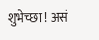शुभेच्छा ! असं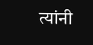त्यांनी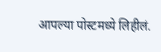आपल्या पोस्टमध्ये लिहीलं.